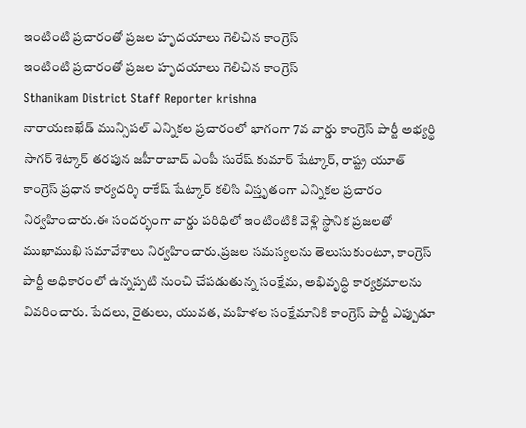ఇంటింటి ప్రచారంతో ప్రజల హృదయాలు గెలిచిన కాంగ్రెస్
ఇంటింటి ప్రచారంతో ప్రజల హృదయాలు గెలిచిన కాంగ్రెస్
Sthanikam District Staff Reporter krishna
నారాయణఖేడ్ మున్సిపల్ ఎన్నికల ప్రచారంలో భాగంగా 7వ వార్డు కాంగ్రెస్ పార్టీ అభ్యర్థి సాగర్ శెట్కార్ తరపున జహీరాబాద్ ఎంపీ సురేష్ కుమార్ షేట్కార్, రాష్ట్ర యూత్ కాంగ్రెస్ ప్రధాన కార్యదర్శి రాకేష్ షేట్కార్ కలిసి విస్తృతంగా ఎన్నికల ప్రచారం నిర్వహించారు.ఈ సందర్భంగా వార్డు పరిధిలో ఇంటింటికి వెళ్లి స్థానిక ప్రజలతో ముఖాముఖి సమావేశాలు నిర్వహించారు.ప్రజల సమస్యలను తెలుసుకుంటూ, కాంగ్రెస్ పార్టీ అధికారంలో ఉన్నప్పటి నుంచి చేపడుతున్న సంక్షేమ, అభివృద్ధి కార్యక్రమాలను వివరించారు. పేదలు, రైతులు, యువత, మహిళల సంక్షేమానికి కాంగ్రెస్ పార్టీ ఎప్పుడూ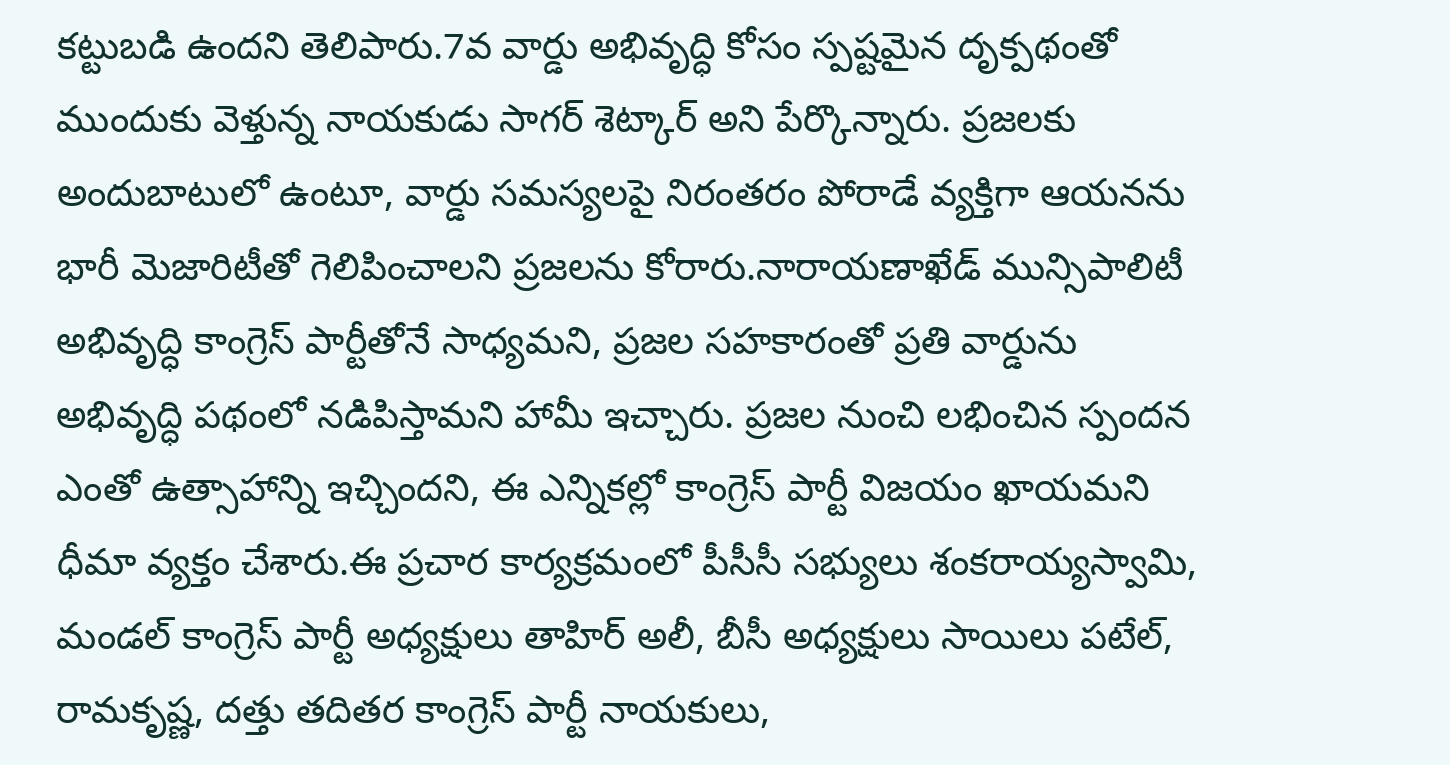కట్టుబడి ఉందని తెలిపారు.7వ వార్డు అభివృద్ధి కోసం స్పష్టమైన దృక్పథంతో ముందుకు వెళ్తున్న నాయకుడు సాగర్ శెట్కార్ అని పేర్కొన్నారు. ప్రజలకు అందుబాటులో ఉంటూ, వార్డు సమస్యలపై నిరంతరం పోరాడే వ్యక్తిగా ఆయనను భారీ మెజారిటీతో గెలిపించాలని ప్రజలను కోరారు.నారాయణాఖేడ్ మున్సిపాలిటీ అభివృద్ధి కాంగ్రెస్ పార్టీతోనే సాధ్యమని, ప్రజల సహకారంతో ప్రతి వార్డును అభివృద్ధి పథంలో నడిపిస్తామని హామీ ఇచ్చారు. ప్రజల నుంచి లభించిన స్పందన ఎంతో ఉత్సాహాన్ని ఇచ్చిందని, ఈ ఎన్నికల్లో కాంగ్రెస్ పార్టీ విజయం ఖాయమని ధీమా వ్యక్తం చేశారు.ఈ ప్రచార కార్యక్రమంలో పీసీసీ సభ్యులు శంకరాయ్యస్వామి, మండల్ కాంగ్రెస్ పార్టీ అధ్యక్షులు తాహిర్ అలీ, బీసీ అధ్యక్షులు సాయిలు పటేల్, రామకృష్ణ, దత్తు తదితర కాంగ్రెస్ పార్టీ నాయకులు,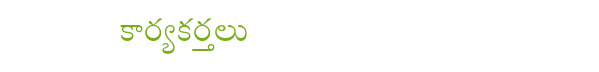కార్యకర్తలు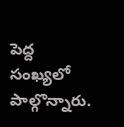పెద్ద సంఖ్యలో పాల్గొన్నారు.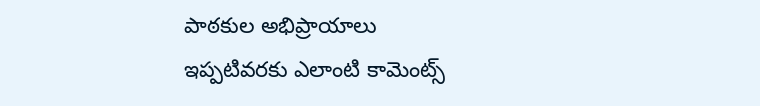పాఠకుల అభిప్రాయాలు
ఇప్పటివరకు ఎలాంటి కామెంట్స్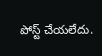పోస్ట్ చేయలేదు.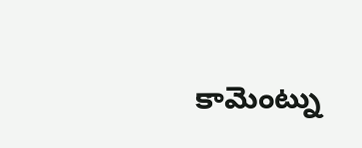కామెంట్ను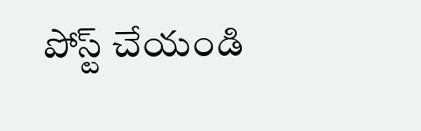పోస్ట్ చేయండి